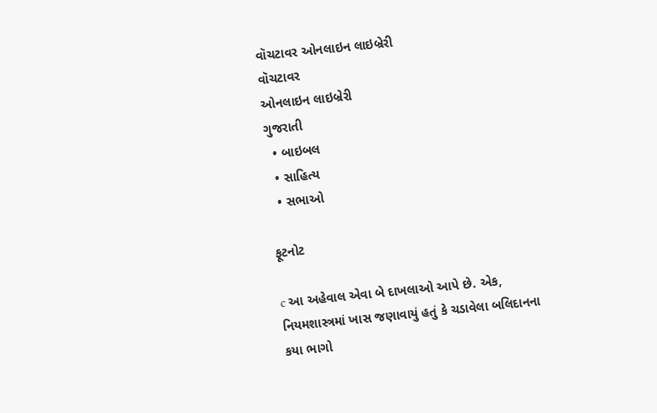વૉચટાવર ઓનલાઇન લાઇબ્રેરી
વૉચટાવર
ઓનલાઇન લાઇબ્રેરી
ગુજરાતી
  • બાઇબલ
  • સાહિત્ય
  • સભાઓ

ફૂટનોટ

c આ અહેવાલ એવા બે દાખલાઓ આપે છે. એક, નિયમશાસ્ત્રમાં ખાસ જણાવાયું હતું કે ચડાવેલા બલિદાનના કયા ભાગો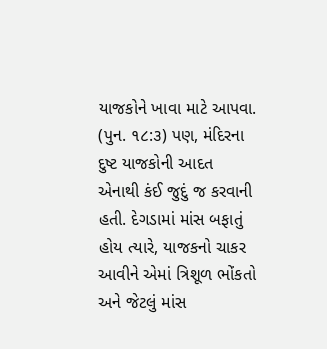યાજકોને ખાવા માટે આપવા. (પુન. ૧૮:૩) પણ, મંદિરના દુષ્ટ યાજકોની આદત એનાથી કંઈ જુદું જ કરવાની હતી. દેગડામાં માંસ બફાતું હોય ત્યારે, યાજકનો ચાકર આવીને એમાં ત્રિશૂળ ભોંકતો અને જેટલું માંસ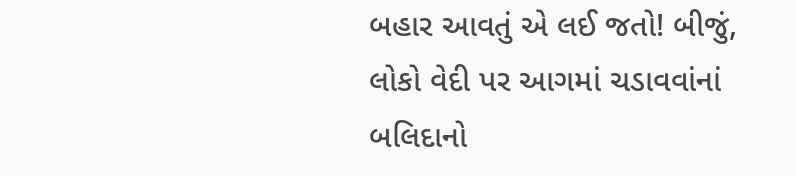બહાર આવતું એ લઈ જતો! બીજું, લોકો વેદી પર આગમાં ચડાવવાંનાં બલિદાનો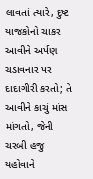લાવતાં ત્યારે, દુષ્ટ યાજકોનો ચાકર આવીને અર્પણ ચડાવનાર પર દાદાગીરી કરતો; તે આવીને કાચું માંસ માંગતો, જેની ચરબી હજુ યહોવાને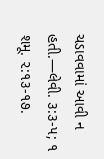ચડાવવામાં આવી ન હતી.—લેવી. ૩:૩-૫; ૧ શમૂ. ૨:૧૩-૧૭.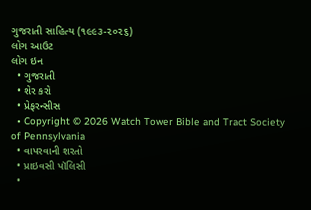ગુજરાતી સાહિત્ય (૧૯૯૩-૨૦૨૬)
લોગ આઉટ
લોગ ઇન
  • ગુજરાતી
  • શેર કરો
  • પ્રેફરન્સીસ
  • Copyright © 2026 Watch Tower Bible and Tract Society of Pennsylvania
  • વાપરવાની શરતો
  • પ્રાઇવસી પૉલિસી
  •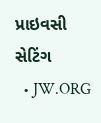પ્રાઇવસી સેટિંગ
  • JW.ORG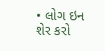• લોગ ઇન
શેર કરો